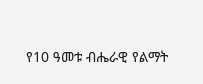የ10 ዓመቱ ብሔራዊ የልማት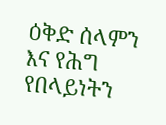ዕቅድ ሰላምን እና የሕግ የበላይነትን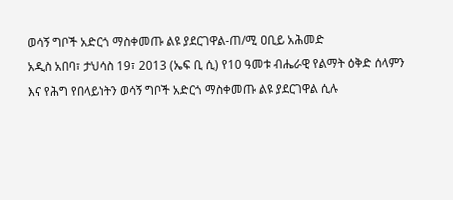ወሳኝ ግቦች አድርጎ ማስቀመጡ ልዩ ያደርገዋል-ጠ/ሚ ዐቢይ አሕመድ
አዲስ አበባ፣ ታህሳስ 19፣ 2013 (ኤፍ ቢ ሲ) የ10 ዓመቱ ብሔራዊ የልማት ዕቅድ ሰላምን እና የሕግ የበላይነትን ወሳኝ ግቦች አድርጎ ማስቀመጡ ልዩ ያደርገዋል ሲሉ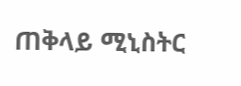ጠቅላይ ሚኒስትር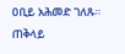ዐቢይ አሕመድ ገለጹ።
ጠቅላይ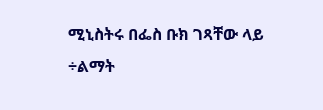ሚኒስትሩ በፌስ ቡክ ገጻቸው ላይ ÷ልማት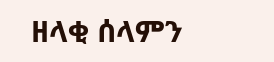ዘላቂ ሰላምን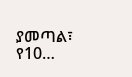ያመጣል፣ የ10…